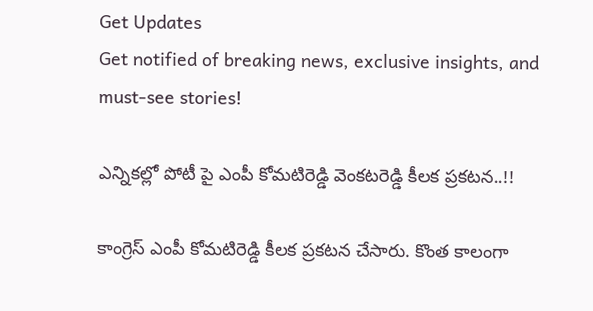Get Updates
Get notified of breaking news, exclusive insights, and must-see stories!

ఎన్నికల్లో పోటీ పై ఎంపీ కోమటిరెడ్డి వెంకటరెడ్డి కీలక ప్రకటన..!!

కాంగ్రెస్ ఎంపీ కోమటిరెడ్డి కీలక ప్రకటన చేసారు. కొంత కాలంగా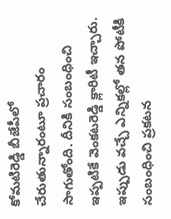కోమటిరెడ్డి బీజేపీలో చేరుతున్నారంటూ ప్రచారం సాగుతోంది. దీనికి సంబంధించి ఇప్పటికే వెంకటరెడ్డి క్లారిటీ ఇచ్చారు. ఇప్పుడు వచ్చే ఎన్నికల్లో తన పోటీకి సంబంధించి ప్రకటన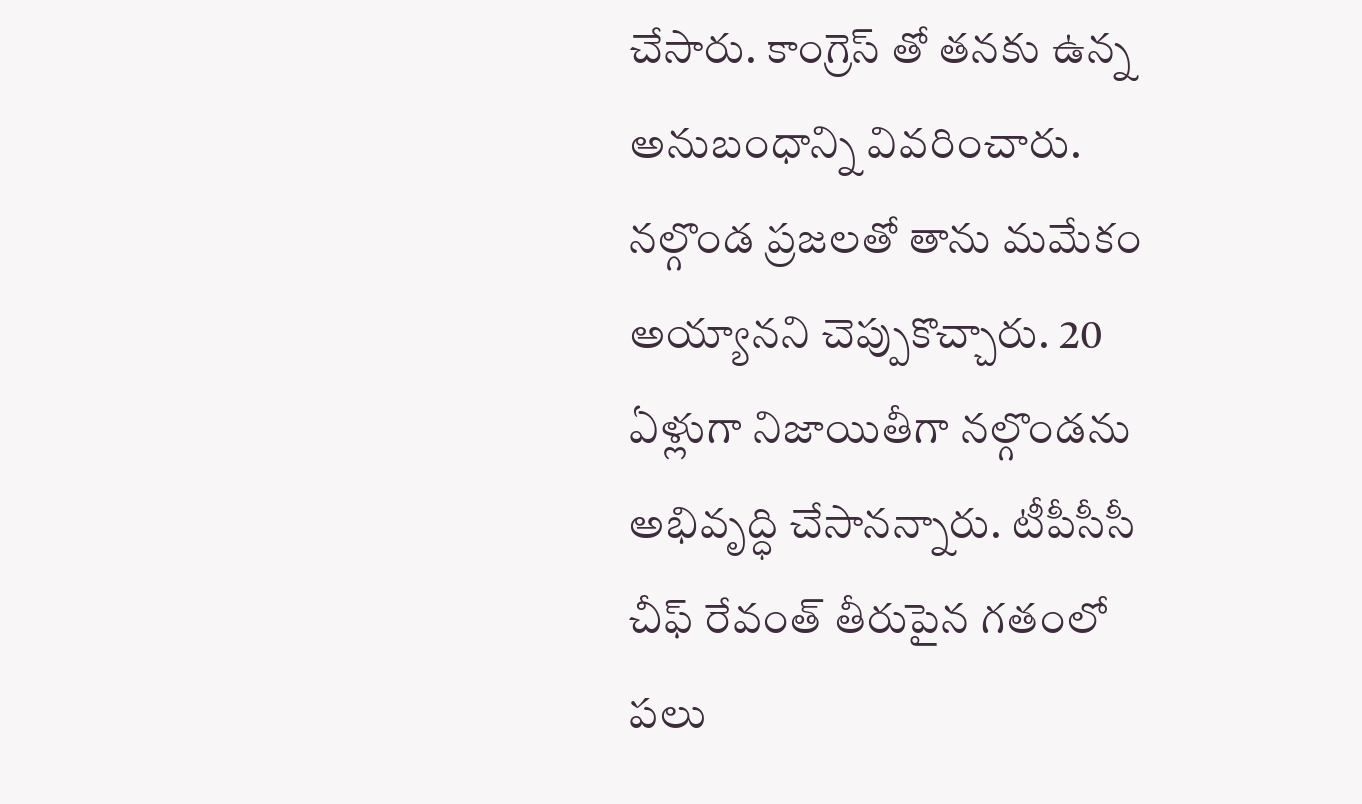చేసారు. కాంగ్రెస్ తో తనకు ఉన్న అనుబంధాన్ని వివరించారు. నల్గొండ ప్రజలతో తాను మమేకం అయ్యానని చెప్పుకొచ్చారు. 20 ఏళ్లుగా నిజాయితీగా నల్గొండను అభివృద్ధి చేసానన్నారు. టీపీసీసీ చీఫ్ రేవంత్ తీరుపైన గతంలో పలు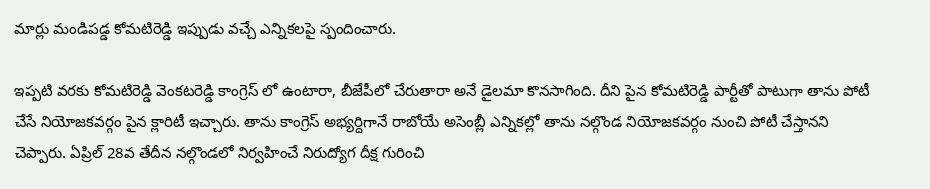మార్లు మండిపడ్డ కోమటిరెడ్డి ఇప్పుడు వచ్చే ఎన్నికలపై స్పందించారు.

ఇప్పటి వరకు కోమటిరెడ్డి వెంకటరెడ్డి కాంగ్రెస్ లో ఉంటారా, బీజేపీలో చేరుతారా అనే డైలమా కొనసాగింది. దీని పైన కోమటిరెడ్డి పార్టీతో పాటుగా తాను పోటీ చేసే నియోజకవర్గం పైన క్లారిటీ ఇచ్చారు. తాను కాంగ్రెస్ అభ్యర్దిగానే రాబోయే అసెంబ్లీ ఎన్నికల్లో తాను నల్గొండ నియోజకవర్గం నుంచి పోటీ చేస్తానని చెప్పారు. ఏప్రిల్ 28వ తేదీన నల్గొండలో నిర్వహించే నిరుద్యోగ దీక్ష గురించి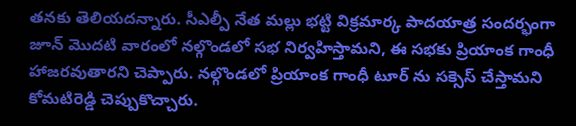తనకు తెలియదన్నారు. సీఎల్పీ నేత మల్లు భట్టి విక్రమార్క పాదయాత్ర సందర్భంగా జూన్ మొదటి వారంలో నల్గొండలో సభ నిర్వహిస్తామని, ఈ సభకు ప్రియాంక గాంధీ హాజరవుతారని చెప్పారు. నల్గొండలో ప్రియాంక గాంధీ టూర్ ను సక్సెస్ చేస్తామని కోమటిరెడ్డి చెప్పుకొచ్చారు.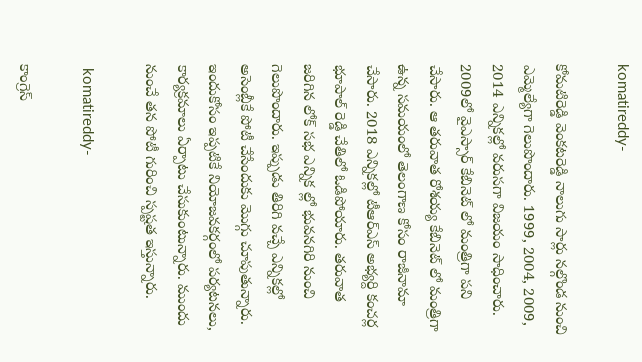komatireddy-

కోమటిరెడ్డి వెంకటరెడ్డి నాలుగు సార్లు నల్గొండ నుంచి ఎమ్మెల్యేగా గెలుపొందారు. 1999, 2004, 2009, 2014 ఎన్నికల్లో వరుసగా విజయం సాధించారు. 2009లో వైఎస్సార్ కేబినెట్ లో మంత్రిగా పని చేసారు. ఆ తరువాత రోశయ్య కేబినెట్ లో మంత్రిగా ఉన్న సమయంలో తెలంగాణ కోసం రాజీనామా చేసారు. 2018 ఎన్నికల్లో టీఆర్ఎస్ అభ్యర్ది కంచర్ల భూపాల్ రెడ్డి చేతిలో ఓడిపోయారు. తరువాత జరిగిన లోక్ సభ ఎన్నిక ల్లో భువనగిరి నుంచి గెలుపొందారు. ఇప్పుడు తిరిగి వచ్చే ఎన్నికల్లో అసెంబ్లీకే పోటీ చేసేందుకు మొగ్గు చూపుతున్నారు. ఇందుకోసం ఇప్పటికే నియోజవకర్గంలో పర్యటనలు, కార్యక్రమాలు ఏర్పాటు చేసుకుంటున్నారు. ముందు నుంచే తన పోటీ గురించి స్పష్టత ఇస్తున్నారు.

 komatireddy-

కాంగ్రెస్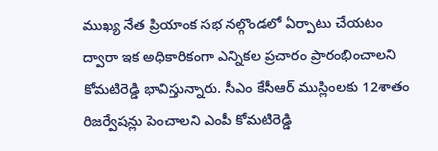ముఖ్య నేత ప్రియాంక సభ నల్గొండలో ఏర్పాటు చేయటం ద్వారా ఇక అధికారికంగా ఎన్నికల ప్రచారం ప్రారంభించాలని కోమటిరెడ్డి భావిస్తున్నారు. సీఎం కేసీఆర్ ముస్లింలకు 12శాతం రిజర్వేషన్లు పెంచాలని ఎంపీ కోమటిరెడ్డి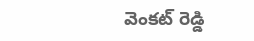వెంకట్ రెడ్డి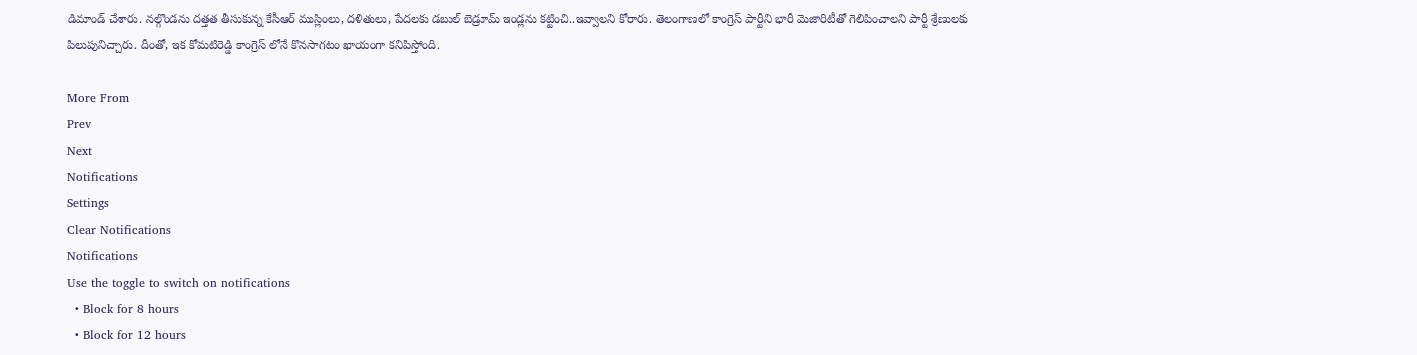డిమాండ్ చేశారు. నల్గొండను దత్తత తీసుకున్న కేసీఆర్ ముస్లింలు, దళితులు, పేదలకు డబుల్ బెడ్రూమ్ ఇండ్లను కట్టించి..ఇవ్వాలని కోరారు. తెలంగాణలో కాంగ్రెస్ పార్టీని భారీ మెజారిటీతో గెలిపించాలని పార్టీ శ్రేణులకు పిలుపునిచ్చారు. దీంతో, ఇక కోమటిరెడ్డి కాంగ్రెస్ లోనే కొనసాగటం ఖాయంగా కనిపిస్తోంది.

More From
Prev
Next
Notifications
Settings
Clear Notifications
Notifications
Use the toggle to switch on notifications
  • Block for 8 hours
  • Block for 12 hours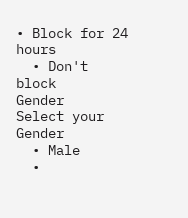• Block for 24 hours
  • Don't block
Gender
Select your Gender
  • Male
  •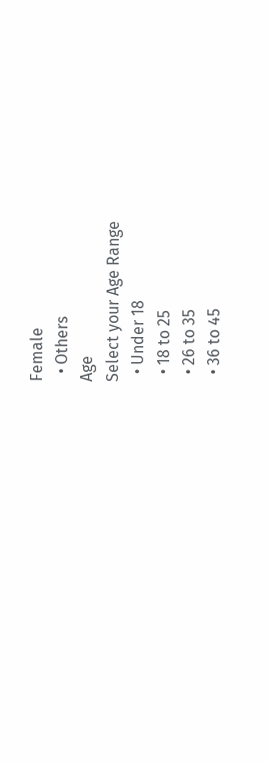Female
  • Others
Age
Select your Age Range
  • Under 18
  • 18 to 25
  • 26 to 35
  • 36 to 45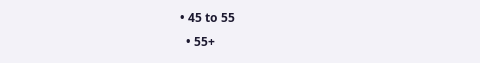• 45 to 55
  • 55+